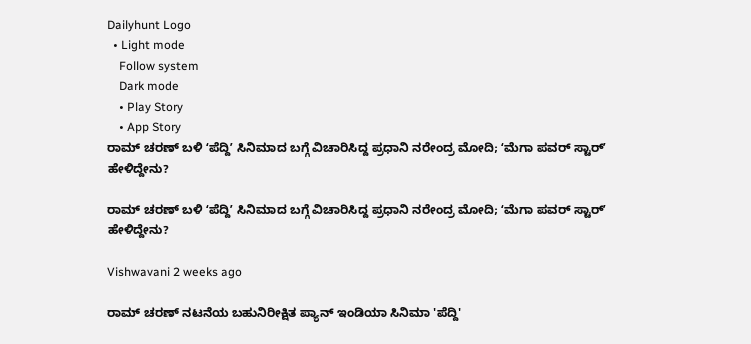Dailyhunt Logo
  • Light mode
    Follow system
    Dark mode
    • Play Story
    • App Story
ರಾಮ್‌ ಚರಣ್‌ ಬಳಿ ʻಪೆದ್ದಿʼ ಸಿನಿಮಾದ ಬಗ್ಗೆ ವಿಚಾರಿಸಿದ್ದ ಪ್ರಧಾನಿ ನರೇಂದ್ರ ಮೋದಿ; ʻಮೆಗಾ ಪವರ್‌ ಸ್ಟಾರ್‌ʼ ಹೇಳಿದ್ದೇನು?

ರಾಮ್‌ ಚರಣ್‌ ಬಳಿ ʻಪೆದ್ದಿʼ ಸಿನಿಮಾದ ಬಗ್ಗೆ ವಿಚಾರಿಸಿದ್ದ ಪ್ರಧಾನಿ ನರೇಂದ್ರ ಮೋದಿ; ʻಮೆಗಾ ಪವರ್‌ ಸ್ಟಾರ್‌ʼ ಹೇಳಿದ್ದೇನು?

Vishwavani 2 weeks ago

ರಾಮ್ ಚರಣ್ ನಟನೆಯ ಬಹುನಿರೀಕ್ಷಿತ ಪ್ಯಾನ್ ಇಂಡಿಯಾ ಸಿನಿಮಾ 'ಪೆದ್ದಿ'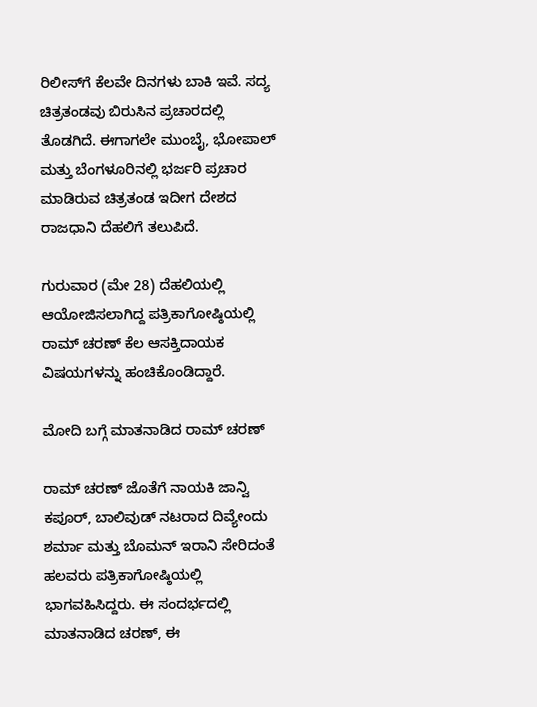ರಿಲೀಸ್‌ಗೆ ಕೆಲವೇ ದಿನಗಳು ಬಾಕಿ ಇವೆ. ಸದ್ಯ ಚಿತ್ರತಂಡವು ಬಿರುಸಿನ ಪ್ರಚಾರದಲ್ಲಿ ತೊಡಗಿದೆ. ಈಗಾಗಲೇ ಮುಂಬೈ, ಭೋಪಾಲ್ ಮತ್ತು ಬೆಂಗಳೂರಿನಲ್ಲಿ ಭರ್ಜರಿ ಪ್ರಚಾರ ಮಾಡಿರುವ ಚಿತ್ರತಂಡ ಇದೀಗ ದೇಶದ ರಾಜಧಾನಿ ದೆಹಲಿಗೆ ತಲುಪಿದೆ.

ಗುರುವಾರ (ಮೇ 28) ದೆಹಲಿಯಲ್ಲಿ ಆಯೋಜಿಸಲಾಗಿದ್ದ ಪತ್ರಿಕಾಗೋಷ್ಠಿಯಲ್ಲಿ ರಾಮ್ ಚರಣ್ ಕೆಲ ಆಸಕ್ತಿದಾಯಕ ವಿಷಯಗಳನ್ನು ಹಂಚಿಕೊಂಡಿದ್ದಾರೆ.

ಮೋದಿ ಬಗ್ಗೆ ಮಾತನಾಡಿದ ರಾಮ್‌ ಚರಣ್

ರಾಮ್ ಚರಣ್ ಜೊತೆಗೆ ನಾಯಕಿ ಜಾನ್ವಿ ಕಪೂರ್, ಬಾಲಿವುಡ್ ನಟರಾದ ದಿವ್ಯೇಂದು ಶರ್ಮಾ ಮತ್ತು ಬೊಮನ್ ಇರಾನಿ ಸೇರಿದಂತೆ ಹಲವರು‌ ಪತ್ರಿಕಾಗೋಷ್ಠಿಯಲ್ಲಿ ಭಾಗವಹಿಸಿದ್ದರು. ಈ ಸಂದರ್ಭದಲ್ಲಿ ಮಾತನಾಡಿದ ಚರಣ್, ಈ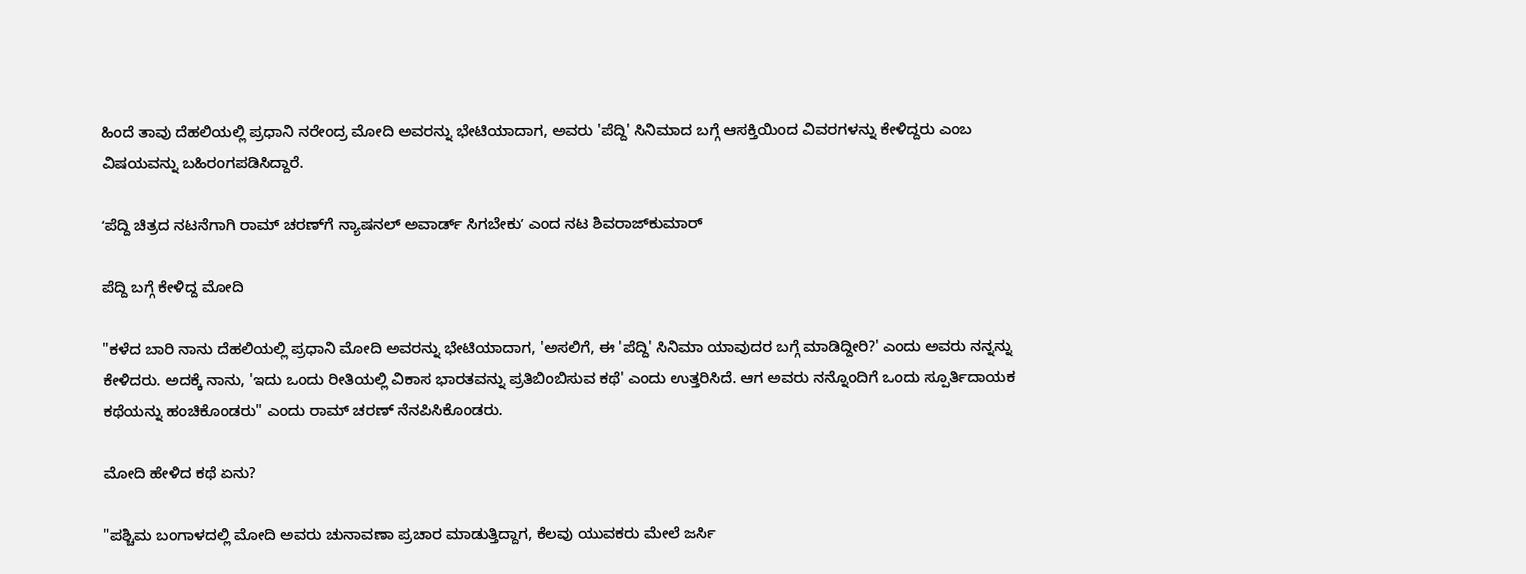ಹಿಂದೆ ತಾವು ದೆಹಲಿಯಲ್ಲಿ ಪ್ರಧಾನಿ ನರೇಂದ್ರ ಮೋದಿ ಅವರನ್ನು ಭೇಟಿಯಾದಾಗ, ಅವರು 'ಪೆದ್ದಿ' ಸಿನಿಮಾದ ಬಗ್ಗೆ ಆಸಕ್ತಿಯಿಂದ ವಿವರಗಳನ್ನು ಕೇಳಿದ್ದರು ಎಂಬ ವಿಷಯವನ್ನು ಬಹಿರಂಗಪಡಿಸಿದ್ದಾರೆ.

ʻಪೆದ್ದಿ ಚಿತ್ರದ ನಟನೆಗಾಗಿ ರಾಮ್‌ ಚರಣ್‌ಗೆ ನ್ಯಾಷನಲ್‌ ಅವಾರ್ಡ್‌ ಸಿಗಬೇಕುʼ ಎಂದ ನಟ ಶಿವರಾಜ್‌ಕುಮಾರ್‌

ಪೆದ್ದಿ ಬಗ್ಗೆ ಕೇಳಿದ್ದ ಮೋದಿ

"ಕಳೆದ ಬಾರಿ ನಾನು ದೆಹಲಿಯಲ್ಲಿ ಪ್ರಧಾನಿ ಮೋದಿ ಅವರನ್ನು ಭೇಟಿಯಾದಾಗ, 'ಅಸಲಿಗೆ, ಈ 'ಪೆದ್ದಿ' ಸಿನಿಮಾ ಯಾವುದರ ಬಗ್ಗೆ ಮಾಡಿದ್ದೀರಿ?' ಎಂದು ಅವರು ನನ್ನನ್ನು ಕೇಳಿದರು. ಅದಕ್ಕೆ ನಾನು, 'ಇದು ಒಂದು ರೀತಿಯಲ್ಲಿ ವಿಕಾಸ ಭಾರತವನ್ನು ಪ್ರತಿಬಿಂಬಿಸುವ ಕಥೆ' ಎಂದು ಉತ್ತರಿಸಿದೆ. ಆಗ ಅವರು ನನ್ನೊಂದಿಗೆ ಒಂದು ಸ್ಪೂರ್ತಿದಾಯಕ ಕಥೆಯನ್ನು ಹಂಚಿಕೊಂಡರು" ಎಂದು ರಾಮ್‌ ಚರಣ್ ನೆನಪಿಸಿಕೊಂಡರು.

ಮೋದಿ ಹೇಳಿದ ಕಥೆ ಏನು?

"ಪಶ್ಚಿಮ ಬಂಗಾಳದಲ್ಲಿ ಮೋದಿ ಅವರು ಚುನಾವಣಾ ಪ್ರಚಾರ ಮಾಡುತ್ತಿದ್ದಾಗ, ಕೆಲವು ಯುವಕರು ಮೇಲೆ ಜರ್ಸಿ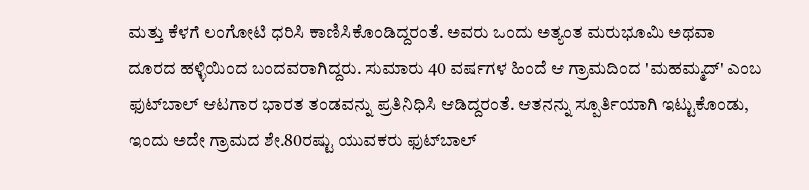ಮತ್ತು ಕೆಳಗೆ ಲಂಗೋಟಿ ಧರಿಸಿ ಕಾಣಿಸಿಕೊಂಡಿದ್ದರಂತೆ. ಅವರು ಒಂದು ಅತ್ಯಂತ ಮರುಭೂಮಿ ಅಥವಾ ದೂರದ ಹಳ್ಳಿಯಿಂದ ಬಂದವರಾಗಿದ್ದರು. ಸುಮಾರು 40 ವರ್ಷಗಳ ಹಿಂದೆ ಆ ಗ್ರಾಮದಿಂದ 'ಮಹಮ್ಮದ್' ಎಂಬ ಫುಟ್‌ಬಾಲ್ ಆಟಗಾರ ಭಾರತ ತಂಡವನ್ನು ಪ್ರತಿನಿಧಿಸಿ ಆಡಿದ್ದರಂತೆ. ಆತನನ್ನು ಸ್ಪೂರ್ತಿಯಾಗಿ ಇಟ್ಟುಕೊಂಡು, ಇಂದು ಅದೇ ಗ್ರಾಮದ ಶೇ.80ರಷ್ಟು ಯುವಕರು ಫುಟ್‌ಬಾಲ್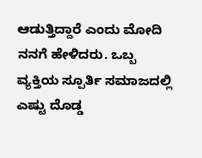ಆಡುತ್ತಿದ್ದಾರೆ ಎಂದು ಮೋದಿ ನನಗೆ ಹೇಳಿದರು. ಒಬ್ಬ ವ್ಯಕ್ತಿಯ ಸ್ಪೂರ್ತಿ ಸಮಾಜದಲ್ಲಿ ಎಷ್ಟು ದೊಡ್ಡ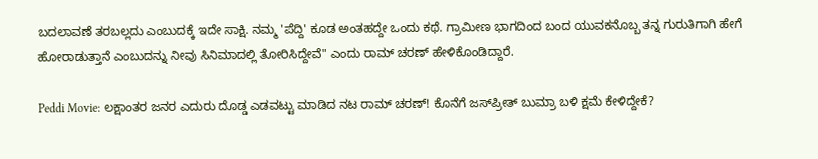ಬದಲಾವಣೆ ತರಬಲ್ಲದು ಎಂಬುದಕ್ಕೆ ಇದೇ ಸಾಕ್ಷಿ. ನಮ್ಮ 'ಪೆದ್ದಿ' ಕೂಡ ಅಂತಹದ್ದೇ ಒಂದು ಕಥೆ. ಗ್ರಾಮೀಣ ಭಾಗದಿಂದ ಬಂದ ಯುವಕನೊಬ್ಬ ತನ್ನ ಗುರುತಿಗಾಗಿ ಹೇಗೆ ಹೋರಾಡುತ್ತಾನೆ ಎಂಬುದನ್ನು ನೀವು ಸಿನಿಮಾದಲ್ಲಿ ತೋರಿಸಿದ್ದೇವೆ" ಎಂದು ರಾಮ್ ಚರಣ್ ಹೇಳಿಕೊಂಡಿದ್ದಾರೆ.

Peddi Movie: ಲಕ್ಷಾಂತರ ಜನರ ಎದುರು ದೊಡ್ಡ ಎಡವಟ್ಟು ಮಾಡಿದ ನಟ ರಾಮ್‌ ಚರಣ್! ಕೊನೆಗೆ ಜಸ್‌ಪ್ರೀತ್ ಬುಮ್ರಾ ಬಳಿ ಕ್ಷಮೆ ಕೇಳಿದ್ದೇಕೆ?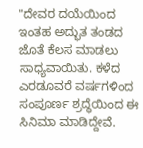"ದೇವರ ದಯೆಯಿಂದ ಇಂತಹ ಅದ್ಭುತ ತಂಡದ ಜೊತೆ ಕೆಲಸ ಮಾಡಲು ಸಾಧ್ಯವಾಯಿತು. ಕಳೆದ ಎರಡೂವರೆ ವರ್ಷಗಳಿಂದ ಸಂಪೂರ್ಣ ಶ್ರದ್ಧೆಯಿಂದ ಈ ಸಿನಿಮಾ ಮಾಡಿದ್ದೇವೆ.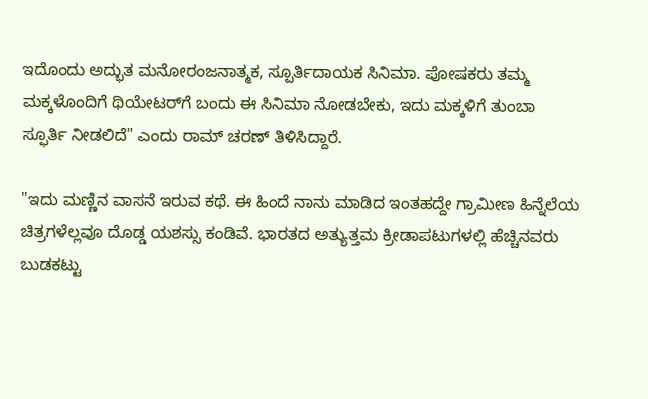ಇದೊಂದು ಅದ್ಭುತ ಮನೋರಂಜನಾತ್ಮಕ, ಸ್ಪೂರ್ತಿದಾಯಕ ಸಿನಿಮಾ. ಪೋಷಕರು ತಮ್ಮ ಮಕ್ಕಳೊಂದಿಗೆ ಥಿಯೇಟರ್‌ಗೆ ಬಂದು ಈ ಸಿನಿಮಾ ನೋಡಬೇಕು, ಇದು ಮಕ್ಕಳಿಗೆ ತುಂಬಾ ಸ್ಫೂರ್ತಿ ನೀಡಲಿದೆ" ಎಂದು ರಾಮ್‌ ಚರಣ್‌ ತಿಳಿಸಿದ್ದಾರೆ.

"ಇದು ಮಣ್ಣಿನ ವಾಸನೆ ಇರುವ ಕಥೆ. ಈ ಹಿಂದೆ ನಾನು ಮಾಡಿದ ಇಂತಹದ್ದೇ ಗ್ರಾಮೀಣ ಹಿನ್ನೆಲೆಯ ಚಿತ್ರಗಳೆಲ್ಲವೂ ದೊಡ್ಡ ಯಶಸ್ಸು ಕಂಡಿವೆ. ಭಾರತದ ಅತ್ಯುತ್ತಮ ಕ್ರೀಡಾಪಟುಗಳಲ್ಲಿ ಹೆಚ್ಚಿನವರು ಬುಡಕಟ್ಟು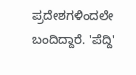ಪ್ರದೇಶಗಳಿಂದಲೇ ಬಂದಿದ್ದಾರೆ. 'ಪೆದ್ದಿ'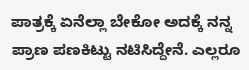ಪಾತ್ರಕ್ಕೆ ಏನೆಲ್ಲಾ ಬೇಕೋ ಅದಕ್ಕೆ ನನ್ನ ಪ್ರಾಣ ಪಣಕಿಟ್ಟು ನಟಿಸಿದ್ದೇನೆ. ಎಲ್ಲರೂ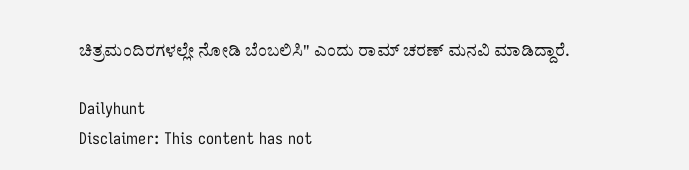ಚಿತ್ರಮಂದಿರಗಳಲ್ಲೇ ನೋಡಿ ಬೆಂಬಲಿಸಿ" ಎಂದು ರಾಮ್‌ ಚರಣ್‌ ಮನವಿ ಮಾಡಿದ್ದಾರೆ.

Dailyhunt
Disclaimer: This content has not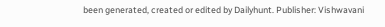been generated, created or edited by Dailyhunt. Publisher: Vishwavani